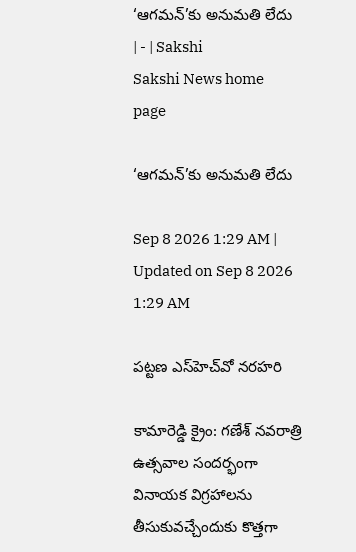‘ఆగమన్‌’కు అనుమతి లేదు | - | Sakshi
Sakshi News home page

‘ఆగమన్‌’కు అనుమతి లేదు

Sep 8 2026 1:29 AM | Updated on Sep 8 2026 1:29 AM

పట్టణ ఎస్‌హెచ్‌వో నరహరి

కామారెడ్డి క్రైం: గణేశ్‌ నవరాత్రి ఉత్సవాల సందర్భంగా వినాయక విగ్రహాలను తీసుకువచ్చేందుకు కొత్తగా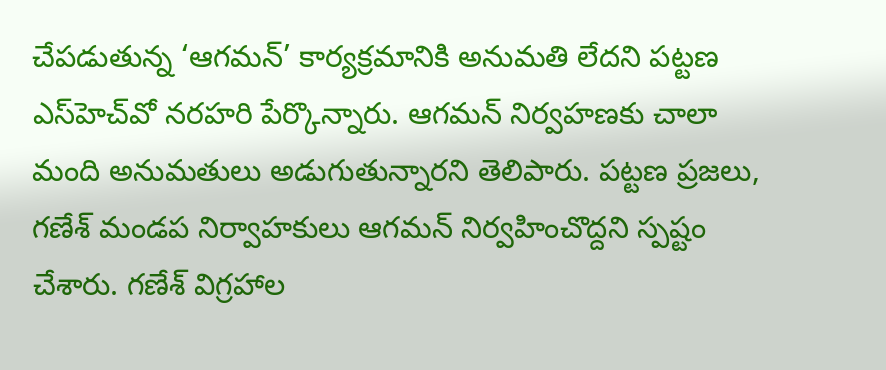చేపడుతున్న ‘ఆగమన్‌’ కార్యక్రమానికి అనుమతి లేదని పట్టణ ఎస్‌హెచ్‌వో నరహరి పేర్కొన్నారు. ఆగమన్‌ నిర్వహణకు చాలా మంది అనుమతులు అడుగుతున్నారని తెలిపారు. పట్టణ ప్రజలు, గణేశ్‌ మండప నిర్వాహకులు ఆగమన్‌ నిర్వహించొద్దని స్పష్టం చేశారు. గణేశ్‌ విగ్రహాల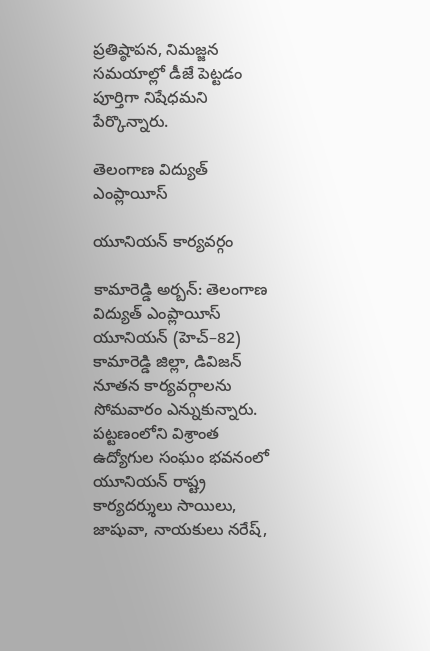ప్రతిష్ఠాపన, నిమజ్జన సమయాల్లో డీజే పెట్టడం పూర్తిగా నిషేధమని పేర్కొన్నారు.

తెలంగాణ విద్యుత్‌ ఎంప్లాయీస్‌

యూనియన్‌ కార్యవర్గం

కామారెడ్డి అర్బన్‌: తెలంగాణ విద్యుత్‌ ఎంప్లాయీస్‌ యూనియన్‌ (హెచ్‌–82) కామారెడ్డి జిల్లా, డివిజన్‌ నూతన కార్యవర్గాలను సోమవారం ఎన్నుకున్నారు. పట్టణంలోని విశ్రాంత ఉద్యోగుల సంఘం భవనంలో యూనియన్‌ రాష్ట్ర కార్యదర్శులు సాయిలు, జాషువా, నాయకులు నరేష్‌,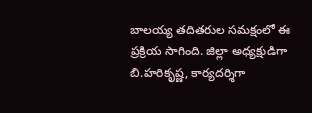బాలయ్య తదితరుల సమక్షంలో ఈ ప్రక్రియ సాగింది. జిల్లా అధ్యక్షుడిగా బి.హరికృష్ణ, కార్యదర్శిగా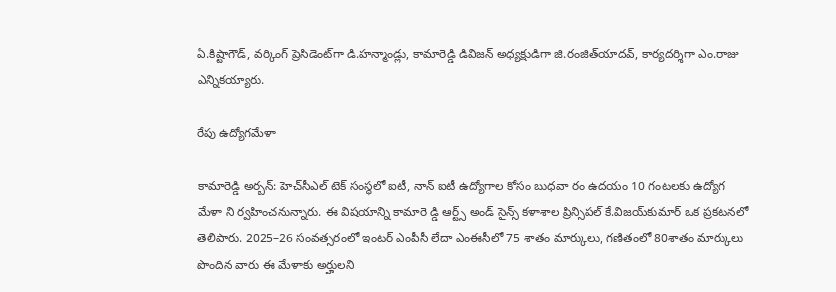ఏ.కిష్టాగౌడ్‌, వర్కింగ్‌ ప్రెసిడెంట్‌గా డి.హన్మాండ్లు, కామారెడ్డి డివిజన్‌ అధ్యక్షుడిగా జి.రంజిత్‌యాదవ్‌, కార్యదర్శిగా ఎం.రాజు ఎన్నికయ్యారు.

రేపు ఉద్యోగమేళా

కామారెడ్డి అర్బన్‌: హెచ్‌సీఎల్‌ టెక్‌ సంస్థలో ఐటీ, నాన్‌ ఐటీ ఉద్యోగాల కోసం బుధవా రం ఉదయం 10 గంటలకు ఉద్యోగ మేళా ని ర్వహించనున్నారు. ఈ విషయాన్ని కామారె డ్డి ఆర్ట్స్‌ అండ్‌ సైన్స్‌ కళాశాల ప్రిన్సిపల్‌ కే.విజయ్‌కుమార్‌ ఒక ప్రకటనలో తెలిపారు. 2025–26 సంవత్సరంలో ఇంటర్‌ ఎంపీసీ లేదా ఎంఈసీలో 75 శాతం మార్కులు, గణితంలో 80శాతం మార్కులు పొందిన వారు ఈ మేళాకు అర్హులని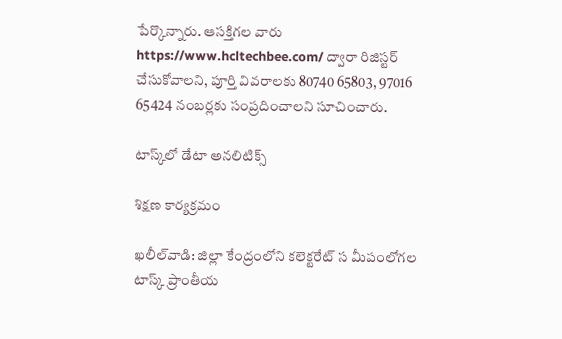పేర్కొన్నారు. ఆసక్తిగల వారు https://www.hcltechbee.com/ ద్వారా రిజిస్టర్‌ చేసుకోవాలని, పూర్తి వివరాలకు 80740 65803, 97016 65424 నంబర్లకు సంప్రదించాలని సూచించారు.

టాస్క్‌లో డేటా అనలిటిక్స్‌

శిక్షణ కార్యక్రమం

ఖలీల్‌వాడి: జిల్లా కేంద్రంలోని కలెక్టరేట్‌ స మీపంలోగల టాస్క్‌ ప్రాంతీయ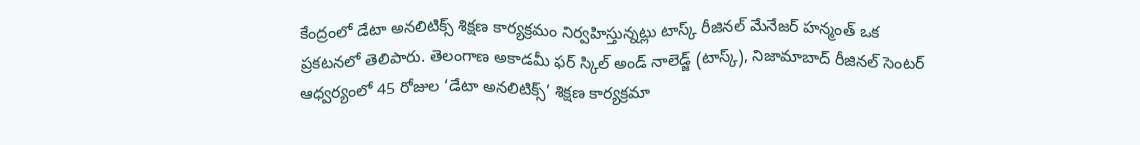కేంద్రంలో డేటా అనలిటిక్స్‌ శిక్షణ కార్యక్రమం నిర్వహిస్తున్నట్లు టాస్క్‌ రీజినల్‌ మేనేజర్‌ హన్మంత్‌ ఒక ప్రకటనలో తెలిపారు. తెలంగాణ అకాడమీ ఫర్‌ స్కిల్‌ అండ్‌ నాలెడ్జ్‌ (టాస్క్‌), నిజామాబాద్‌ రీజినల్‌ సెంటర్‌ ఆధ్వర్యంలో 45 రోజుల ‘డేటా అనలిటిక్స్‌’ శిక్షణ కార్యక్రమా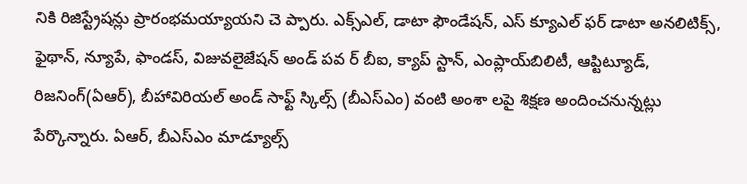నికి రిజిస్ట్రేషన్లు ప్రారంభమయ్యాయని చె ప్పారు. ఎక్స్‌ఎల్‌, డాటా ఫౌండేషన్‌, ఎస్‌ క్యూఎల్‌ ఫర్‌ డాటా అనలిటిక్స్‌, ఫైథాన్‌, న్యూపే, ఫాండస్‌, విజువలైజేషన్‌ అండ్‌ పవ ర్‌ బీఐ, క్యాప్‌ స్టాన్‌, ఎంప్లాయ్‌బిలిటీ, ఆప్టిట్యూడ్‌, రిజనింగ్‌(ఏఆర్‌), బీహావిరియల్‌ అండ్‌ సాఫ్ట్‌ స్కిల్స్‌ (బీఎస్‌ఎం) వంటి అంశా లపై శిక్షణ అందించనున్నట్లు పేర్కొన్నారు. ఏఆర్‌, బీఎస్‌ఎం మాడ్యూల్స్‌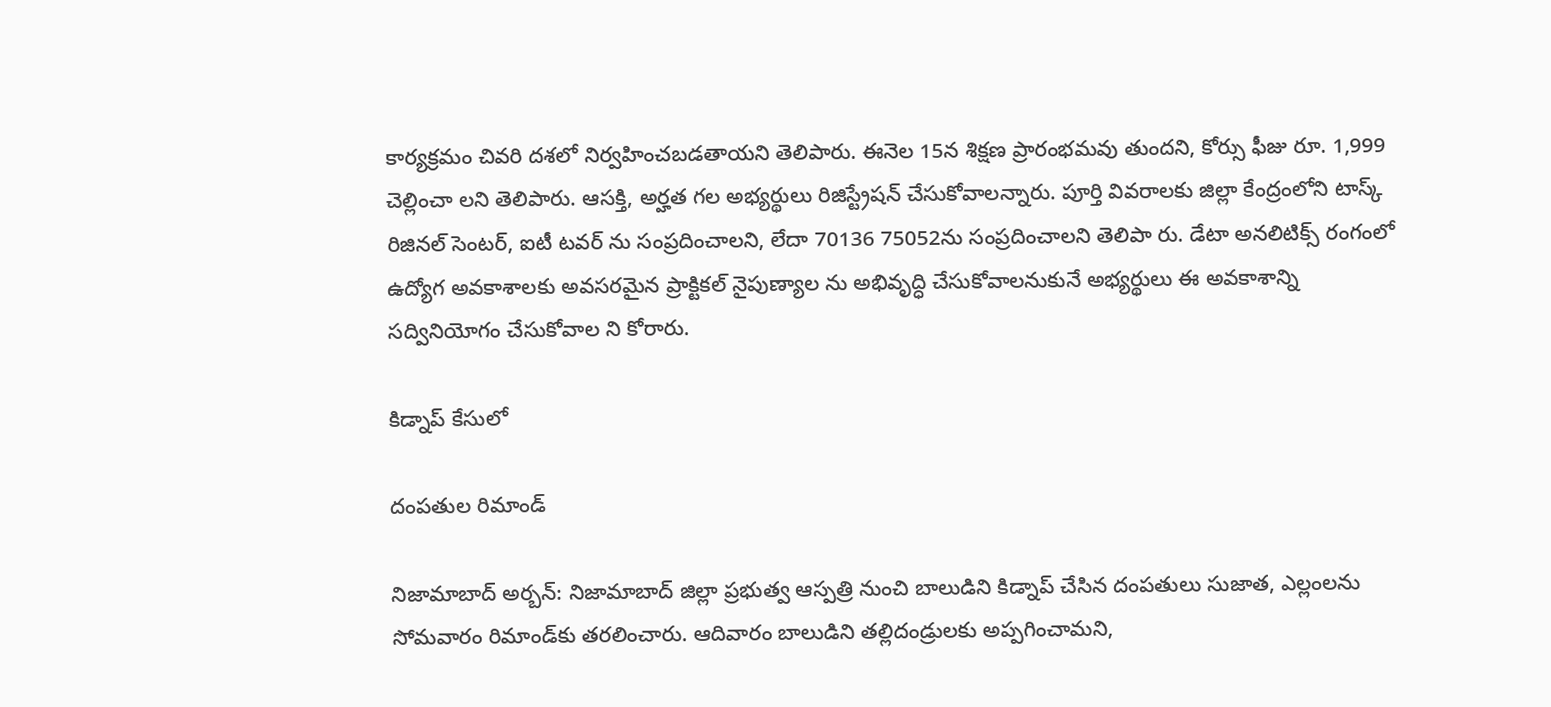కార్యక్రమం చివరి దశలో నిర్వహించబడతాయని తెలిపారు. ఈనెల 15న శిక్షణ ప్రారంభమవు తుందని, కోర్సు ఫీజు రూ. 1,999 చెల్లించా లని తెలిపారు. ఆసక్తి, అర్హత గల అభ్యర్థులు రిజిస్ట్రేషన్‌ చేసుకోవాలన్నారు. పూర్తి వివరాలకు జిల్లా కేంద్రంలోని టాస్క్‌ రిజినల్‌ సెంటర్‌, ఐటీ టవర్‌ ను సంప్రదించాలని, లేదా 70136 75052ను సంప్రదించాలని తెలిపా రు. డేటా అనలిటిక్స్‌ రంగంలో ఉద్యోగ అవకాశాలకు అవసరమైన ప్రాక్టికల్‌ నైపుణ్యాల ను అభివృద్ధి చేసుకోవాలనుకునే అభ్యర్థులు ఈ అవకాశాన్ని సద్వినియోగం చేసుకోవాల ని కోరారు.

కిడ్నాప్‌ కేసులో

దంపతుల రిమాండ్‌

నిజామాబాద్‌ అర్బన్‌: నిజామాబాద్‌ జిల్లా ప్రభుత్వ ఆస్పత్రి నుంచి బాలుడిని కిడ్నాప్‌ చేసిన దంపతులు సుజాత, ఎల్లంలను సోమవారం రిమాండ్‌కు తరలించారు. ఆదివారం బాలుడిని తల్లిదండ్రులకు అప్పగించామని,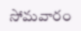సోమవారం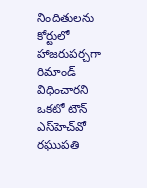నిందితులను కోర్టులో హాజరుపర్చగా రిమాండ్‌ విధించారని ఒకటో టౌన్‌ ఎస్‌హెచ్‌వో రఘుపతి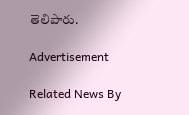తెలిపారు.

Advertisement

Related News By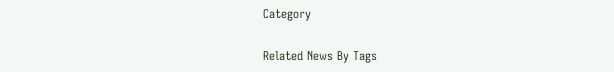Category

Related News By Tags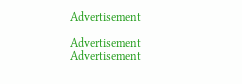Advertisement

Advertisement
Advertisement